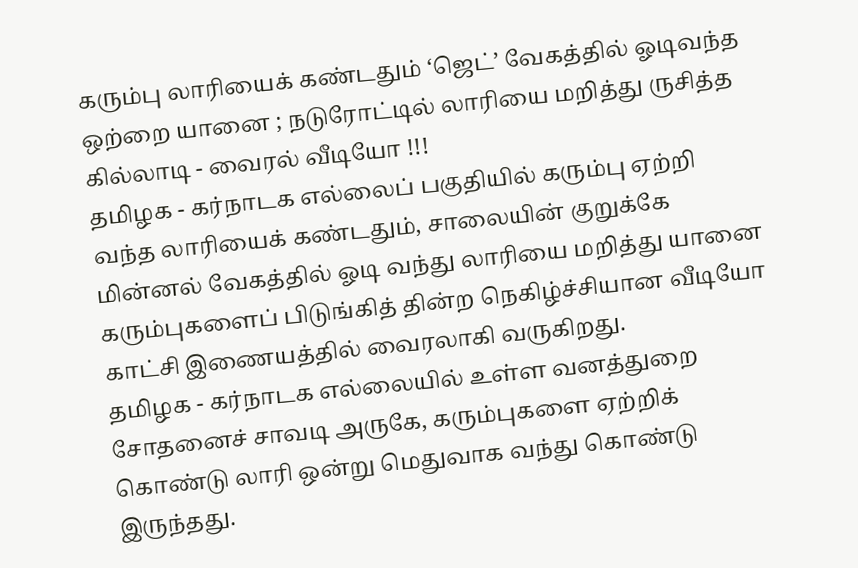கரும்பு லாரியைக் கண்டதும் ‘ஜெட்’ வேகத்தில் ஓடிவந்த ஒற்றை யானை ; நடுரோட்டில் லாரியை மறித்து ருசித்த கில்லாடி - வைரல் வீடியோ !!!
தமிழக - கர்நாடக எல்லைப் பகுதியில் கரும்பு ஏற்றி வந்த லாரியைக் கண்டதும், சாலையின் குறுக்கே மின்னல் வேகத்தில் ஓடி வந்து லாரியை மறித்து யானை கரும்புகளைப் பிடுங்கித் தின்ற நெகிழ்ச்சியான வீடியோ காட்சி இணையத்தில் வைரலாகி வருகிறது.
தமிழக - கர்நாடக எல்லையில் உள்ள வனத்துறை சோதனைச் சாவடி அருகே, கரும்புகளை ஏற்றிக் கொண்டு லாரி ஒன்று மெதுவாக வந்து கொண்டு இருந்தது.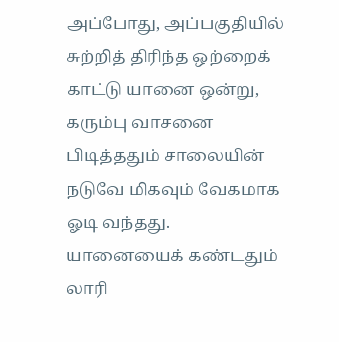அப்போது, அப்பகுதியில் சுற்றித் திரிந்த ஒற்றைக் காட்டு யானை ஒன்று, கரும்பு வாசனை பிடித்ததும் சாலையின் நடுவே மிகவும் வேகமாக ஓடி வந்தது.
யானையைக் கண்டதும் லாரி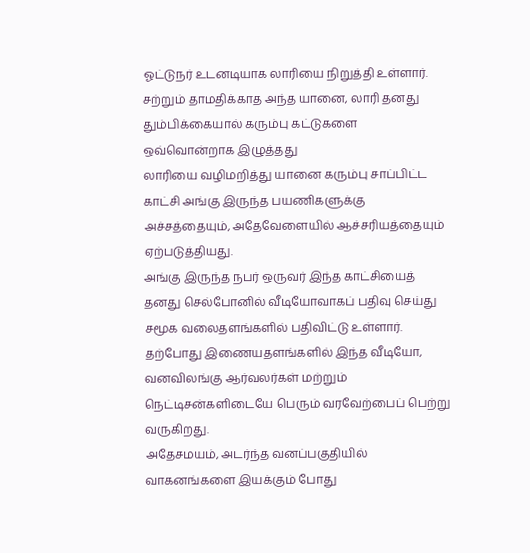ஓட்டுநர் உடனடியாக லாரியை நிறுத்தி உள்ளார். சற்றும் தாமதிக்காத அந்த யானை, லாரி தனது தும்பிக்கையால் கரும்பு கட்டுகளை ஒவ்வொன்றாக இழுத்தது
லாரியை வழிமறித்து யானை கரும்பு சாப்பிட்ட காட்சி அங்கு இருந்த பயணிகளுக்கு அச்சத்தையும், அதேவேளையில் ஆச்சரியத்தையும் ஏற்படுத்தியது.
அங்கு இருந்த நபர் ஒருவர் இந்த காட்சியைத் தனது செல்போனில் வீடியோவாகப் பதிவு செய்து சமூக வலைதளங்களில் பதிவிட்டு உள்ளார்.
தற்போது இணையதளங்களில் இந்த வீடியோ, வனவிலங்கு ஆர்வலர்கள் மற்றும் நெட்டிசன்களிடையே பெரும் வரவேற்பைப் பெற்று வருகிறது.
அதேசமயம், அடர்ந்த வனப்பகுதியில் வாகனங்களை இயக்கும் போது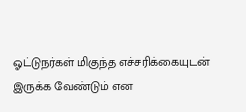ஓட்டுநர்கள் மிகுந்த எச்சரிக்கையுடன் இருக்க வேண்டும் என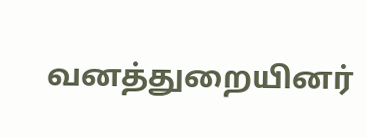வனத்துறையினர்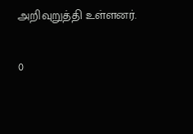அறிவுறுத்தி உள்ளனர்.

0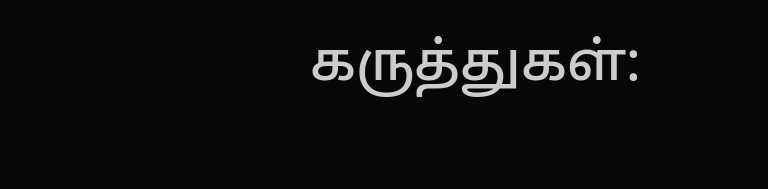கருத்துகள்: